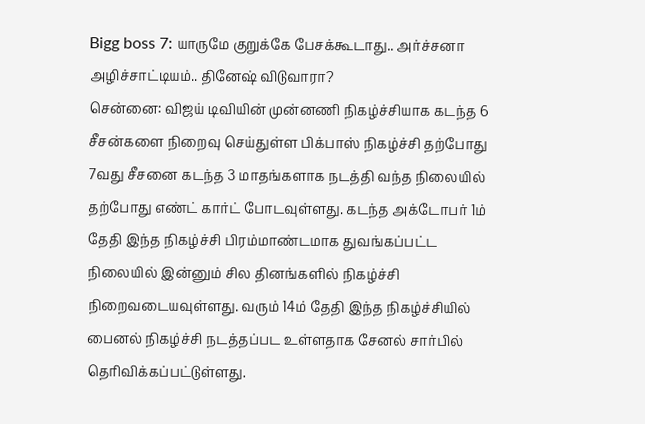Bigg boss 7: யாருமே குறுக்கே பேசக்கூடாது.. அர்ச்சனா அழிச்சாட்டியம்.. தினேஷ் விடுவாரா?
சென்னை: விஜய் டிவியின் முன்னணி நிகழ்ச்சியாக கடந்த 6 சீசன்களை நிறைவு செய்துள்ள பிக்பாஸ் நிகழ்ச்சி தற்போது 7வது சீசனை கடந்த 3 மாதங்களாக நடத்தி வந்த நிலையில் தற்போது எண்ட் கார்ட் போடவுள்ளது. கடந்த அக்டோபர் 1ம் தேதி இந்த நிகழ்ச்சி பிரம்மாண்டமாக துவங்கப்பட்ட நிலையில் இன்னும் சில தினங்களில் நிகழ்ச்சி நிறைவடையவுள்ளது. வரும் 14ம் தேதி இந்த நிகழ்ச்சியில் பைனல் நிகழ்ச்சி நடத்தப்பட உள்ளதாக சேனல் சார்பில் தெரிவிக்கப்பட்டுள்ளது.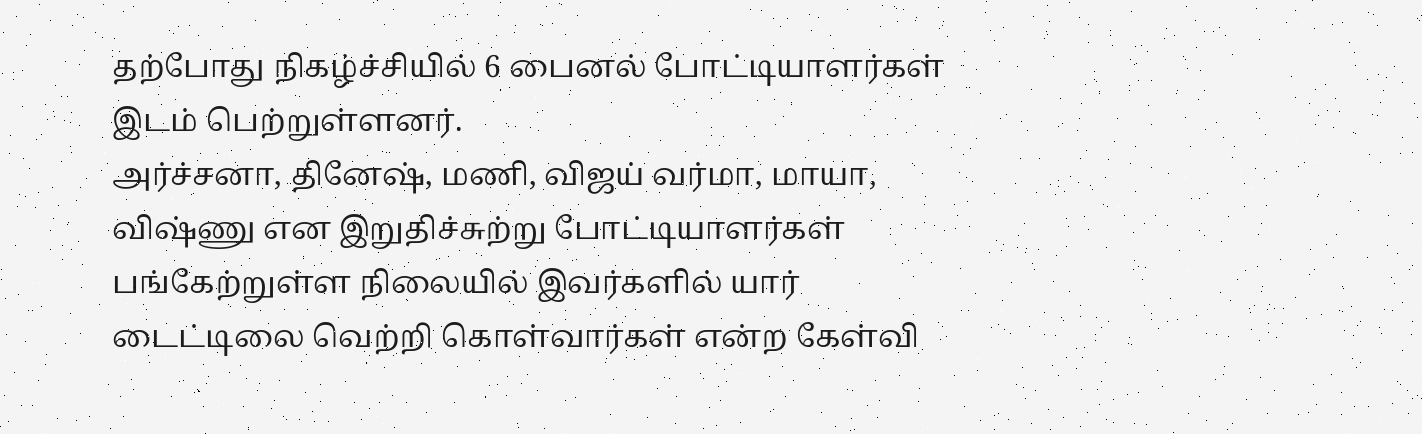தற்போது நிகழ்ச்சியில் 6 பைனல் போட்டியாளர்கள் இடம் பெற்றுள்ளனர்.
அர்ச்சனா, தினேஷ், மணி, விஜய் வர்மா, மாயா, விஷ்ணு என இறுதிச்சுற்று போட்டியாளர்கள் பங்கேற்றுள்ள நிலையில் இவர்களில் யார் டைட்டிலை வெற்றி கொள்வார்கள் என்ற கேள்வி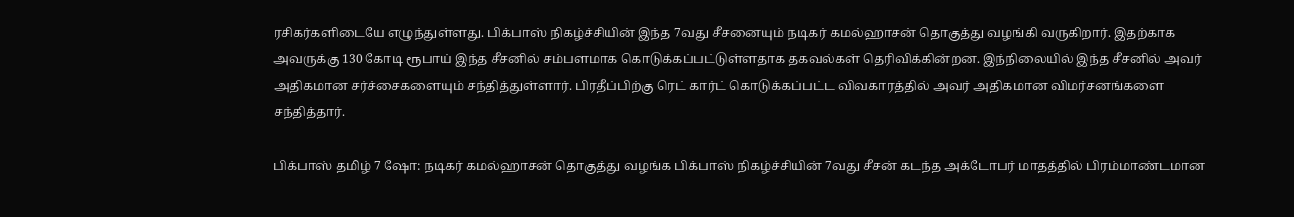ரசிகர்களிடையே எழுந்துள்ளது. பிக்பாஸ் நிகழ்ச்சியின் இந்த 7வது சீசனையும் நடிகர் கமல்ஹாசன் தொகுத்து வழங்கி வருகிறார். இதற்காக அவருக்கு 130 கோடி ரூபாய் இந்த சீசனில் சம்பளமாக கொடுக்கப்பட்டுள்ளதாக தகவல்கள் தெரிவிக்கின்றன. இந்நிலையில் இந்த சீசனில் அவர் அதிகமான சர்ச்சைகளையும் சந்தித்துள்ளார். பிரதீப்பிற்கு ரெட் கார்ட் கொடுக்கப்பட்ட விவகாரத்தில் அவர் அதிகமான விமர்சனங்களை சந்தித்தார்.

பிக்பாஸ் தமிழ் 7 ஷோ: நடிகர் கமல்ஹாசன் தொகுத்து வழங்க பிக்பாஸ் நிகழ்ச்சியின் 7வது சீசன் கடந்த அக்டோபர் மாதத்தில் பிரம்மாண்டமான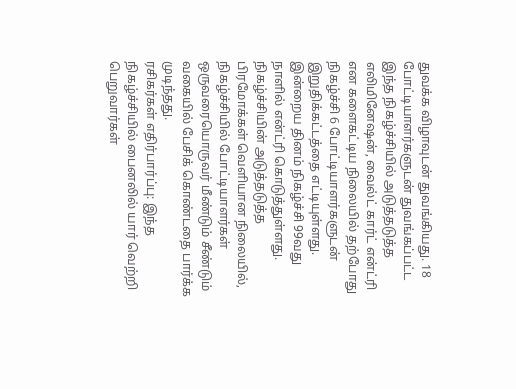துவக்க விழாவுடன் துவங்கியது. 18 போட்டியாளர்களுடன் துவங்கப்பட்ட இந்த நிகழ்ச்சியில் அடுத்தடுத்த எலிமினேஷன், வைல்ட் கார்ட் என்ட்ரி என களைகட்டிய நிலையில் தற்போது நிகழ்ச்சி 6 போட்டியாளர்களுடன் இறுதிக்கட்டத்தை எட்டியுள்ளது. இன்றைய தினம் நிகழ்ச்சி 99வது நாளில் என்ட்ரி கொடுத்துள்ளது. நிகழ்ச்சியின் அடுத்தடுத்த பிரமோக்கள் வெளியான நிலையில், நிகழ்ச்சியில் போட்டியாளர்கள் ஒருவரையொருவர் மீண்டும் சீண்டும் வகையில் பேசிக் கொண்டதை பார்க்க முடிந்தது.
ரசிகர்கள் எதிர்பார்ப்பு: இந்த நிகழ்ச்சியில் பைனலில் யார் வெற்றி பெறுவார்கள்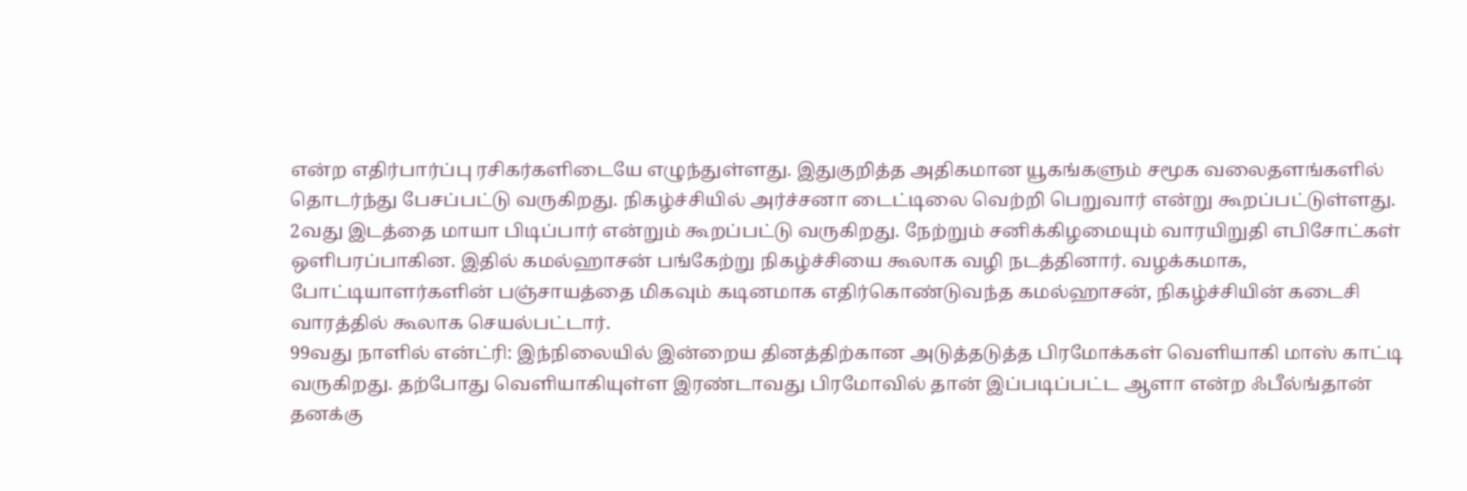என்ற எதிர்பார்ப்பு ரசிகர்களிடையே எழுந்துள்ளது. இதுகுறித்த அதிகமான யூகங்களும் சமூக வலைதளங்களில் தொடர்ந்து பேசப்பட்டு வருகிறது. நிகழ்ச்சியில் அர்ச்சனா டைட்டிலை வெற்றி பெறுவார் என்று கூறப்பட்டுள்ளது. 2வது இடத்தை மாயா பிடிப்பார் என்றும் கூறப்பட்டு வருகிறது. நேற்றும் சனிக்கிழமையும் வாரயிறுதி எபிசோட்கள் ஒளிபரப்பாகின. இதில் கமல்ஹாசன் பங்கேற்று நிகழ்ச்சியை கூலாக வழி நடத்தினார். வழக்கமாக, போட்டியாளர்களின் பஞ்சாயத்தை மிகவும் கடினமாக எதிர்கொண்டுவந்த கமல்ஹாசன், நிகழ்ச்சியின் கடைசி வாரத்தில் கூலாக செயல்பட்டார்.
99வது நாளில் என்ட்ரி: இந்நிலையில் இன்றைய தினத்திற்கான அடுத்தடுத்த பிரமோக்கள் வெளியாகி மாஸ் காட்டி வருகிறது. தற்போது வெளியாகியுள்ள இரண்டாவது பிரமோவில் தான் இப்படிப்பட்ட ஆளா என்ற ஃபீல்ங்தான் தனக்கு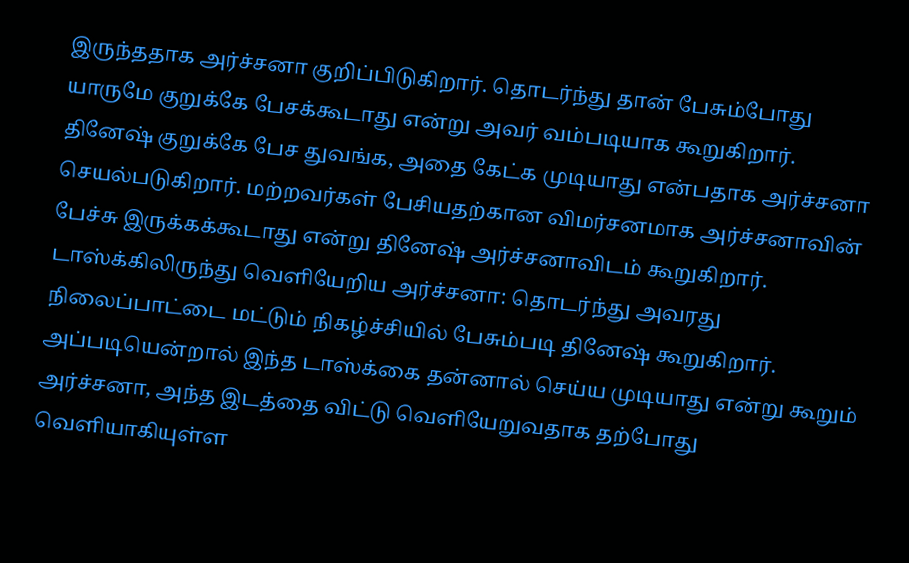இருந்ததாக அர்ச்சனா குறிப்பிடுகிறார். தொடர்ந்து தான் பேசும்போது யாருமே குறுக்கே பேசக்கூடாது என்று அவர் வம்படியாக கூறுகிறார். தினேஷ் குறுக்கே பேச துவங்க, அதை கேட்க முடியாது என்பதாக அர்ச்சனா செயல்படுகிறார். மற்றவர்கள் பேசியதற்கான விமர்சனமாக அர்ச்சனாவின் பேச்சு இருக்கக்கூடாது என்று தினேஷ் அர்ச்சனாவிடம் கூறுகிறார்.
டாஸ்க்கிலிருந்து வெளியேறிய அர்ச்சனா: தொடர்ந்து அவரது நிலைப்பாட்டை மட்டும் நிகழ்ச்சியில் பேசும்படி தினேஷ் கூறுகிறார். அப்படியென்றால் இந்த டாஸ்க்கை தன்னால் செய்ய முடியாது என்று கூறும் அர்ச்சனா, அந்த இடத்தை விட்டு வெளியேறுவதாக தற்போது வெளியாகியுள்ள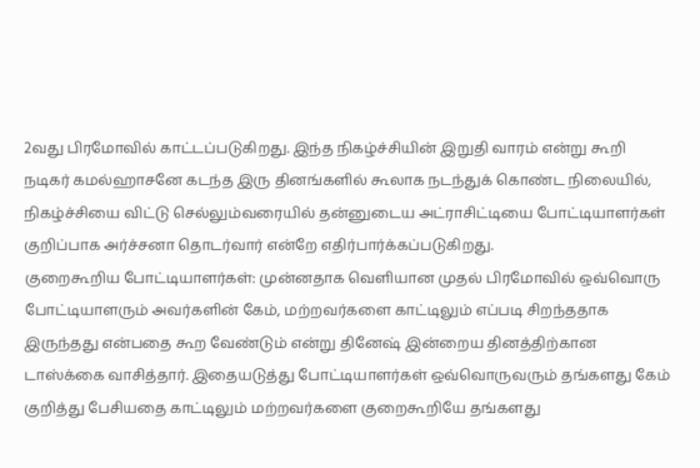2வது பிரமோவில் காட்டப்படுகிறது. இந்த நிகழ்ச்சியின் இறுதி வாரம் என்று கூறி நடிகர் கமல்ஹாசனே கடந்த இரு தினங்களில் கூலாக நடந்துக் கொண்ட நிலையில், நிகழ்ச்சியை விட்டு செல்லும்வரையில் தன்னுடைய அட்ராசிட்டியை போட்டியாளர்கள் குறிப்பாக அர்ச்சனா தொடர்வார் என்றே எதிர்பார்க்கப்படுகிறது.
குறைகூறிய போட்டியாளர்கள்: முன்னதாக வெளியான முதல் பிரமோவில் ஒவ்வொரு போட்டியாளரும் அவர்களின் கேம், மற்றவர்களை காட்டிலும் எப்படி சிறந்ததாக இருந்தது என்பதை கூற வேண்டும் என்று தினேஷ் இன்றைய தினத்திற்கான டாஸ்க்கை வாசித்தார். இதையடுத்து போட்டியாளர்கள் ஒவ்வொருவரும் தங்களது கேம் குறித்து பேசியதை காட்டிலும் மற்றவர்களை குறைகூறியே தங்களது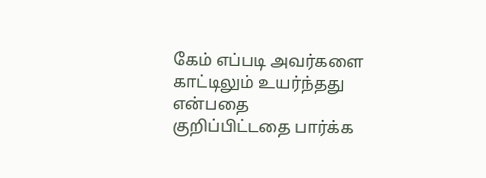கேம் எப்படி அவர்களை காட்டிலும் உயர்ந்தது என்பதை குறிப்பிட்டதை பார்க்க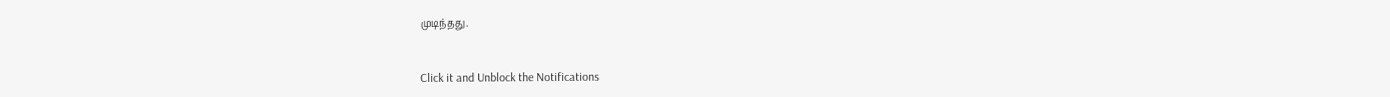முடிந்தது.


Click it and Unblock the Notifications